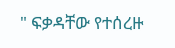" ፍቃዳቸው የተሰረዙ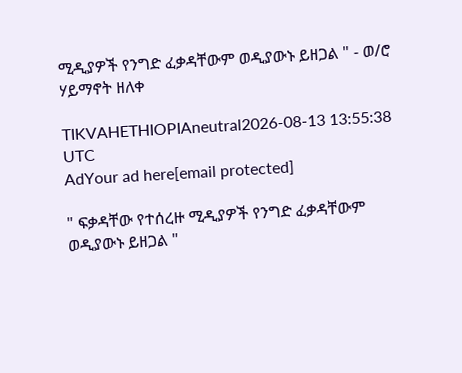ሚዲያዎች የንግድ ፈቃዳቸውም ወዲያውኑ ይዘጋል " - ወ/ሮ ሃይማኖት ዘለቀ

TIKVAHETHIOPIAneutral2026-08-13 13:55:38 UTC
AdYour ad here[email protected]

" ፍቃዳቸው የተሰረዙ ሚዲያዎች የንግድ ፈቃዳቸውም ወዲያውኑ ይዘጋል "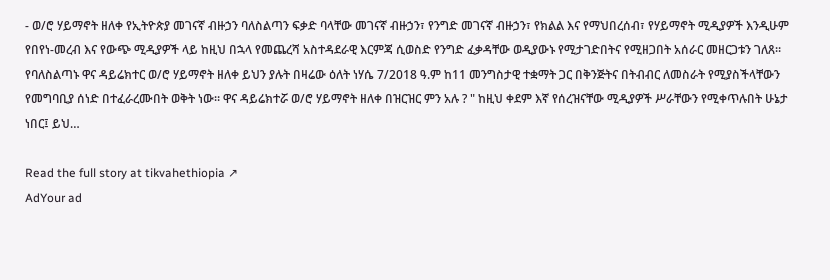- ወ/ሮ ሃይማኖት ዘለቀ የኢትዮጵያ መገናኛ ብዙኃን ባለስልጣን ፍቃድ ባላቸው መገናኛ ብዙኃን፣ የንግድ መገናኛ ብዙኃን፣ የክልል እና የማህበረሰብ፣ የሃይማኖት ሚዲያዎች እንዲሁም የበየነ-መረብ እና የውጭ ሚዲያዎች ላይ ከዚህ በኋላ የመጨረሻ አስተዳደራዊ እርምጃ ሲወስድ የንግድ ፈቃዳቸው ወዲያውኑ የሚታገድበትና የሚዘጋበት አሰራር መዘርጋቱን ገለጸ። የባለስልጣኑ ዋና ዳይሬክተር ወ/ሮ ሃይማኖት ዘለቀ ይህን ያሉት በዛሬው ዕለት ነሃሴ 7/2018 ዓ.ም ከ11 መንግስታዊ ተቋማት ጋር በቅንጅትና በትብብር ለመስራት የሚያስችላቸውን የመግባቢያ ሰነድ በተፈራረሙበት ወቅት ነው። ዋና ዳይሬክተሯ ወ/ሮ ሃይማኖት ዘለቀ በዝርዝር ምን አሉ ? " ከዚህ ቀደም እኛ የሰረዝናቸው ሚዲያዎች ሥራቸውን የሚቀጥሉበት ሁኔታ ነበር፤ ይህ…

Read the full story at tikvahethiopia ↗
AdYour ad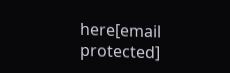here[email protected]